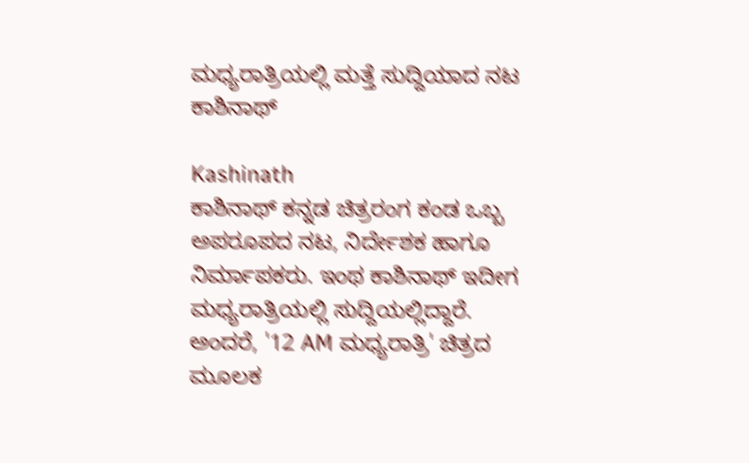ಮಧ್ಯರಾತ್ರಿಯಲ್ಲಿ ಮತ್ತೆ ಸುದ್ದಿಯಾದ ನಟ ಕಾಶಿನಾಥ್

Kashinath
ಕಾಶಿನಾಥ್ ಕನ್ನಡ ಚಿತ್ರರಂಗ ಕಂಡ ಒಬ್ಬ ಅಪರೂಪದ ನಟ, ನಿರ್ದೇಶಕ ಹಾಗೂ ನಿರ್ಮಾಪಕರು. ಇಂಥ ಕಾಶಿನಾಥ್ ಇದೀಗ ಮಧ್ಯರಾತ್ರಿಯಲ್ಲಿ ಸುದ್ದಿಯಲ್ಲಿದ್ದಾರೆ. ಅಂದರೆ, '12 AM ಮಧ್ಯರಾತ್ರಿ' ಚಿತ್ರದ ಮೂಲಕ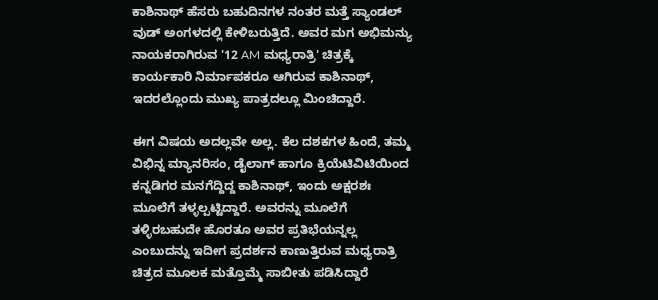ಕಾಶಿನಾಥ್ ಹೆಸರು ಬಹುದಿನಗಳ ನಂತರ ಮತ್ತೆ ಸ್ಯಾಂಡಲ್ ವುಡ್ ಅಂಗಳದಲ್ಲಿ ಕೇಳಿಬರುತ್ತಿದೆ. ಅವರ ಮಗ ಅಭಿಮನ್ಯು ನಾಯಕರಾಗಿರುವ '12 AM ಮಧ್ಯರಾತ್ರಿ' ಚಿತ್ರಕ್ಕೆ ಕಾರ್ಯಕಾರಿ ನಿರ್ಮಾಪಕರೂ ಆಗಿರುವ ಕಾಶಿನಾಥ್, ಇದರಲ್ಲೊಂದು ಮುಖ್ಯ ಪಾತ್ರದಲ್ಲೂ ಮಿಂಚಿದ್ದಾರೆ.

ಈಗ ವಿಷಯ ಅದಲ್ಲವೇ ಅಲ್ಲ. ಕೆಲ ದಶಕಗಳ ಹಿಂದೆ, ತಮ್ಮ ವಿಭಿನ್ನ ಮ್ಯಾನರಿಸಂ, ಡೈಲಾಗ್ ಹಾಗೂ ಕ್ರಿಯೆಟಿವಿಟಿಯಿಂದ ಕನ್ನಡಿಗರ ಮನಗೆದ್ದಿದ್ದ ಕಾಶಿನಾಥ್, ಇಂದು ಅಕ್ಷರಶಃ ಮೂಲೆಗೆ ತಳ್ಳಲ್ಪಟ್ಟಿದ್ದಾರೆ. ಅವರನ್ನು ಮೂಲೆಗೆ ತಳ್ಳಿರಬಹುದೇ ಹೊರತೂ ಅವರ ಪ್ರತಿಭೆಯನ್ನಲ್ಲ ಎಂಬುದನ್ನು ಇದೀಗ ಪ್ರದರ್ಶನ ಕಾಣುತ್ತಿರುವ ಮಧ್ಯರಾತ್ರಿ ಚಿತ್ರದ ಮೂಲಕ ಮತ್ತೊಮ್ಮೆ ಸಾಬೀತು ಪಡಿಸಿದ್ದಾರೆ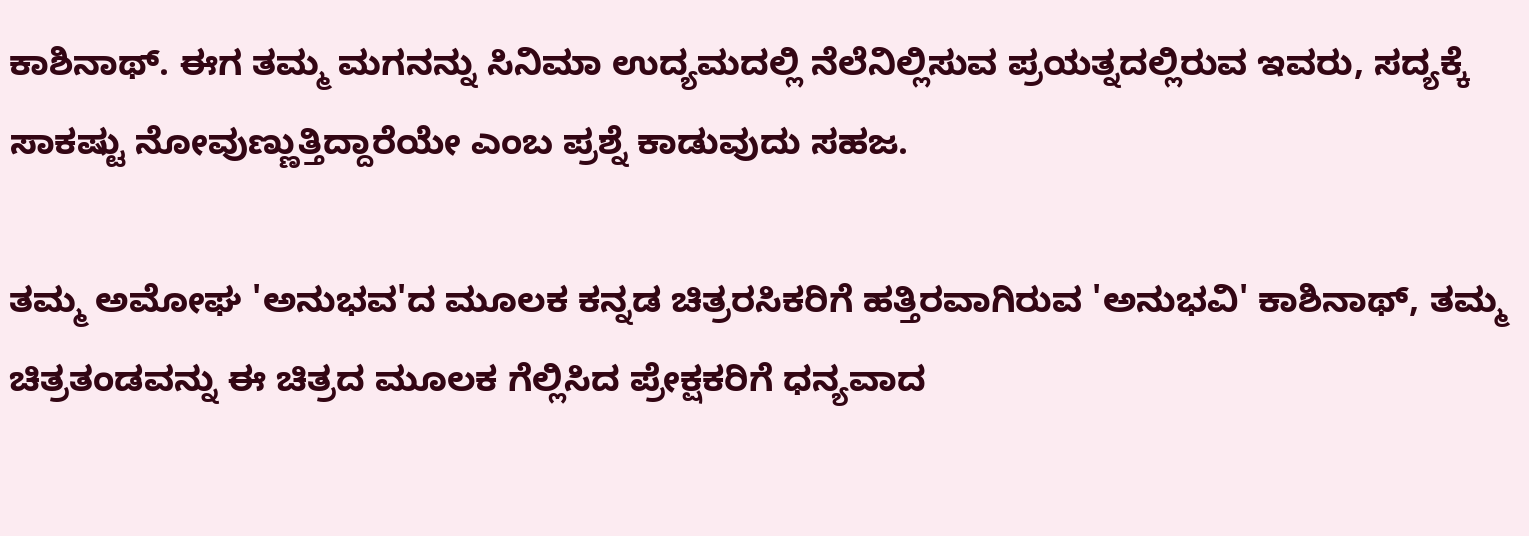ಕಾಶಿನಾಥ್. ಈಗ ತಮ್ಮ ಮಗನನ್ನು ಸಿನಿಮಾ ಉದ್ಯಮದಲ್ಲಿ ನೆಲೆನಿಲ್ಲಿಸುವ ಪ್ರಯತ್ನದಲ್ಲಿರುವ ಇವರು, ಸದ್ಯಕ್ಕೆ ಸಾಕಷ್ಟು ನೋವುಣ್ಣುತ್ತಿದ್ದಾರೆಯೇ ಎಂಬ ಪ್ರಶ್ನೆ ಕಾಡುವುದು ಸಹಜ.

ತಮ್ಮ ಅಮೋಘ 'ಅನುಭವ'ದ ಮೂಲಕ ಕನ್ನಡ ಚಿತ್ರರಸಿಕರಿಗೆ ಹತ್ತಿರವಾಗಿರುವ 'ಅನುಭವಿ' ಕಾಶಿನಾಥ್, ತಮ್ಮ ಚಿತ್ರತಂಡವನ್ನು ಈ ಚಿತ್ರದ ಮೂಲಕ ಗೆಲ್ಲಿಸಿದ ಪ್ರೇಕ್ಷಕರಿಗೆ ಧನ್ಯವಾದ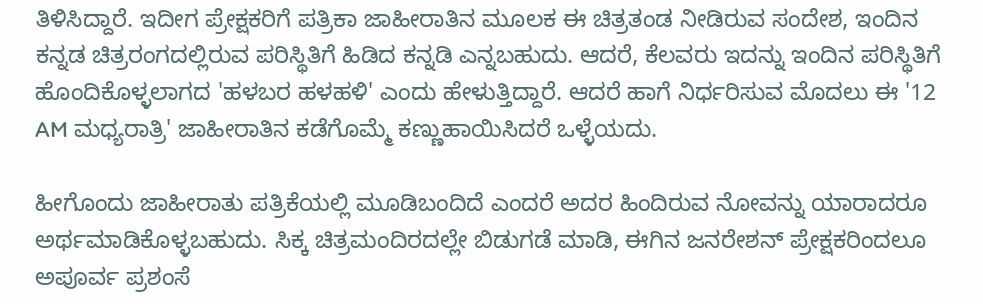ತಿಳಿಸಿದ್ದಾರೆ. ಇದೀಗ ಪ್ರೇಕ್ಷಕರಿಗೆ ಪತ್ರಿಕಾ ಜಾಹೀರಾತಿನ ಮೂಲಕ ಈ ಚಿತ್ರತಂಡ ನೀಡಿರುವ ಸಂದೇಶ, ಇಂದಿನ ಕನ್ನಡ ಚಿತ್ರರಂಗದಲ್ಲಿರುವ ಪರಿಸ್ಥಿತಿಗೆ ಹಿಡಿದ ಕನ್ನಡಿ ಎನ್ನಬಹುದು. ಆದರೆ, ಕೆಲವರು ಇದನ್ನು ಇಂದಿನ ಪರಿಸ್ಥಿತಿಗೆ ಹೊಂದಿಕೊಳ್ಳಲಾಗದ 'ಹಳಬರ ಹಳಹಳಿ' ಎಂದು ಹೇಳುತ್ತಿದ್ದಾರೆ. ಆದರೆ ಹಾಗೆ ನಿರ್ಧರಿಸುವ ಮೊದಲು ಈ '12 AM ಮಧ್ಯರಾತ್ರಿ' ಜಾಹೀರಾತಿನ ಕಡೆಗೊಮ್ಮೆ ಕಣ್ಣುಹಾಯಿಸಿದರೆ ಒಳ್ಳೆಯದು.

ಹೀಗೊಂದು ಜಾಹೀರಾತು ಪತ್ರಿಕೆಯಲ್ಲಿ ಮೂಡಿಬಂದಿದೆ ಎಂದರೆ ಅದರ ಹಿಂದಿರುವ ನೋವನ್ನು ಯಾರಾದರೂ ಅರ್ಥಮಾಡಿಕೊಳ್ಳಬಹುದು. ಸಿಕ್ಕ ಚಿತ್ರಮಂದಿರದಲ್ಲೇ ಬಿಡುಗಡೆ ಮಾಡಿ, ಈಗಿನ ಜನರೇಶನ್ ಪ್ರೇಕ್ಷಕರಿಂದಲೂ ಅಪೂರ್ವ ಪ್ರಶಂಸೆ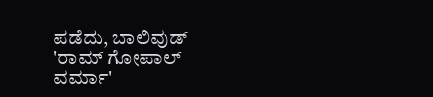ಪಡೆದು, ಬಾಲಿವುಡ್ 'ರಾಮ್ ಗೋಪಾಲ್ ವರ್ಮಾ'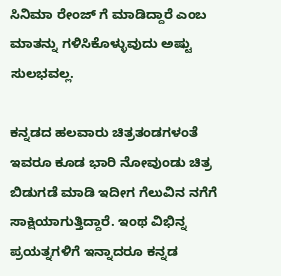ಸಿನಿಮಾ ರೇಂಜ್ ಗೆ ಮಾಡಿದ್ದಾರೆ ಎಂಬ ಮಾತನ್ನು ಗಳಿಸಿಕೊಳ್ಳುವುದು ಅಷ್ಟು ಸುಲಭವಲ್ಲ.

ಕನ್ನಡದ ಹಲವಾರು ಚಿತ್ರತಂಡಗಳಂತೆ ಇವರೂ ಕೂಡ ಭಾರಿ ನೋವುಂಡು ಚಿತ್ರ ಬಿಡುಗಡೆ ಮಾಡಿ ಇದೀಗ ಗೆಲುವಿನ ನಗೆಗೆ ಸಾಕ್ಷಿಯಾಗುತ್ತಿದ್ದಾರೆ. ಇಂಥ ವಿಭಿನ್ನ ಪ್ರಯತ್ನಗಳಿಗೆ ಇನ್ನಾದರೂ ಕನ್ನಡ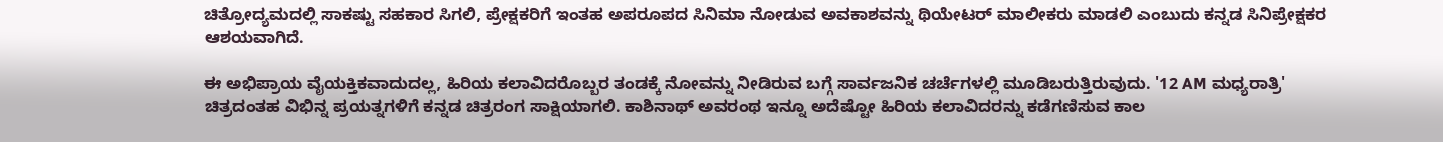ಚಿತ್ರೋದ್ಯಮದಲ್ಲಿ ಸಾಕಷ್ಟು ಸಹಕಾರ ಸಿಗಲಿ, ಪ್ರೇಕ್ಷಕರಿಗೆ ಇಂತಹ ಅಪರೂಪದ ಸಿನಿಮಾ ನೋಡುವ ಅವಕಾಶವನ್ನು ಥಿಯೇಟರ್ ಮಾಲೀಕರು ಮಾಡಲಿ ಎಂಬುದು ಕನ್ನಡ ಸಿನಿಪ್ರೇಕ್ಷಕರ ಆಶಯವಾಗಿದೆ.

ಈ ಅಭಿಪ್ರಾಯ ವೈಯಕ್ತಿಕವಾದುದಲ್ಲ, ಹಿರಿಯ ಕಲಾವಿದರೊಬ್ಬರ ತಂಡಕ್ಕೆ ನೋವನ್ನು ನೀಡಿರುವ ಬಗ್ಗೆ ಸಾರ್ವಜನಿಕ ಚರ್ಚೆಗಳಲ್ಲಿ ಮೂಡಿಬರುತ್ತಿರುವುದು. '12 AM ಮಧ್ಯರಾತ್ರಿ' ಚಿತ್ರದಂತಹ ವಿಭಿನ್ನ ಪ್ರಯತ್ನಗಳಿಗೆ ಕನ್ನಡ ಚಿತ್ರರಂಗ ಸಾಕ್ಷಿಯಾಗಲಿ. ಕಾಶಿನಾಥ್ ಅವರಂಥ ಇನ್ನೂ ಅದೆಷ್ಟೋ ಹಿರಿಯ ಕಲಾವಿದರನ್ನು ಕಡೆಗಣಿಸುವ ಕಾಲ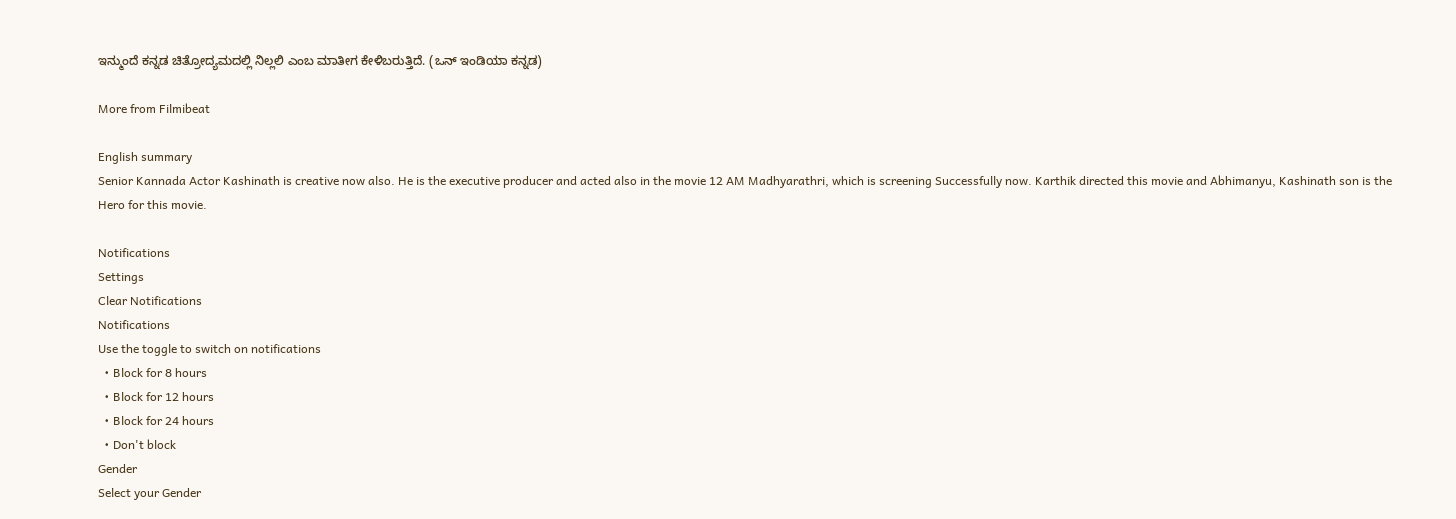ಇನ್ಮುಂದೆ ಕನ್ನಡ ಚಿತ್ರೋದ್ಯಮದಲ್ಲಿ ನಿಲ್ಲಲಿ ಎಂಬ ಮಾತೀಗ ಕೇಳಿಬರುತ್ತಿದೆ. (ಒನ್ ಇಂಡಿಯಾ ಕನ್ನಡ)

More from Filmibeat

English summary
Senior Kannada Actor Kashinath is creative now also. He is the executive producer and acted also in the movie 12 AM Madhyarathri, which is screening Successfully now. Karthik directed this movie and Abhimanyu, Kashinath son is the Hero for this movie.

Notifications
Settings
Clear Notifications
Notifications
Use the toggle to switch on notifications
  • Block for 8 hours
  • Block for 12 hours
  • Block for 24 hours
  • Don't block
Gender
Select your Gender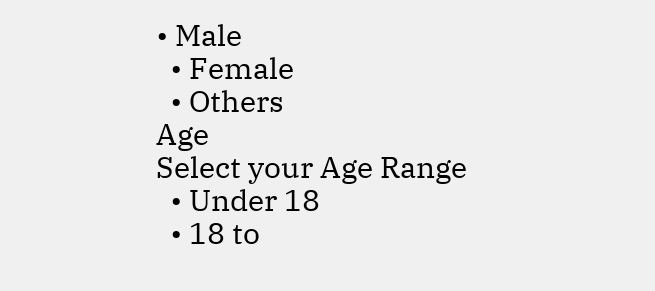• Male
  • Female
  • Others
Age
Select your Age Range
  • Under 18
  • 18 to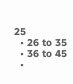25
  • 26 to 35
  • 36 to 45
  •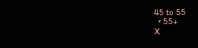45 to 55
  • 55+
X